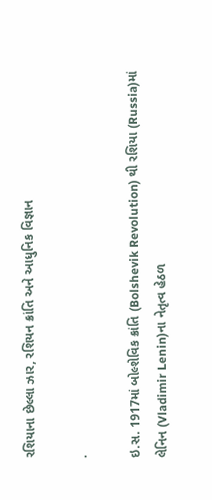રશિયાના છેલ્લા ઝાર, રશિયન ક્રાંતિ અને આધુનિક વિજ્ઞાન

.

ઇ.સ. 1917માં બોલ્શેવિક ક્રાંતિ (Bolshevik Revolution) થી રશિયા (Russia)માં લેનિન (Vladimir Lenin)ના નેતૃત્વ હેઠળ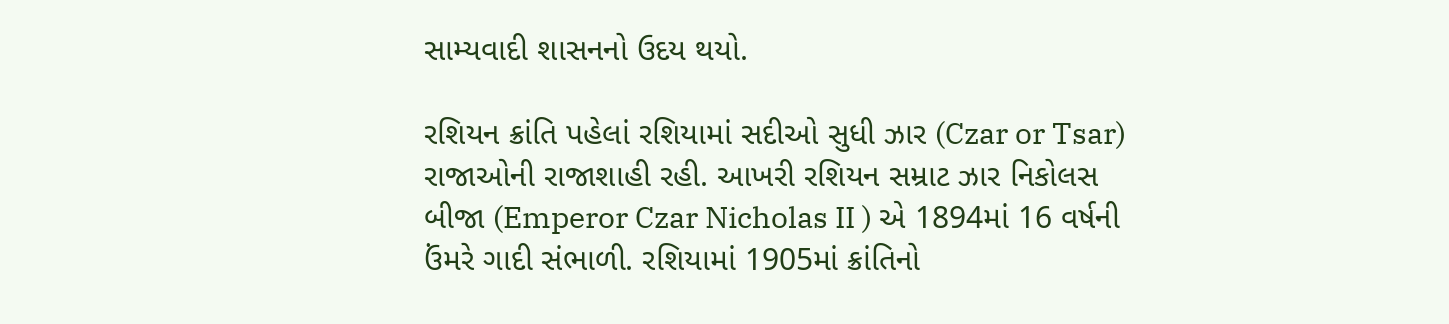સામ્યવાદી શાસનનો ઉદય થયો.

રશિયન ક્રાંતિ પહેલાં રશિયામાં સદીઓ સુધી ઝાર (Czar or Tsar) રાજાઓની રાજાશાહી રહી. આખરી રશિયન સમ્રાટ ઝાર નિકોલસ બીજા (Emperor Czar Nicholas II ) એ 1894માં 16 વર્ષની ઉંમરે ગાદી સંભાળી. રશિયામાં 1905માં ક્રાંતિનો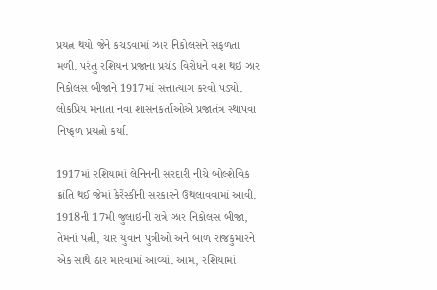પ્રયત્ન થયો જેને કચડવામાં ઝાર નિકોલસને સફળતા મળી. પરંતુ રશિયન પ્રજાના પ્રચંડ વિરોધને વશ થઇ ઝાર નિકોલસ બીજાને 1917માં સત્તાત્યાગ કરવો પડ્યો. લોકપ્રિય મનાતા નવા શાસનકર્તાઓએ પ્રજાતંત્ર સ્થાપવા નિષ્ફળ પ્રયત્નો કર્યા.

1917માં રશિયામાં લેનિનની સરદારી નીચે બોલ્શેવિક ક્રાંતિ થઈ જેમાં કેરેંસ્કીની સરકારને ઉથલાવવામાં આવી. 1918ની 17મી જુલાઇની રાત્રે ઝાર નિકોલસ બીજા, તેમનાં પત્ની, ચાર યુવાન પુત્રીઓ અને બાળ રાજકુમારને એક સાથે ઠાર મારવામાં આવ્યાં. આમ, રશિયામાં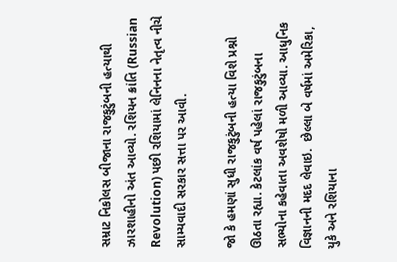સમ્રાટ નિકોલસ બીજાના રાજકુટુંબની હત્યાથી ઝારશાહીનો અંત આવ્યો. રશિયન ક્રાંતિ (Russian Revolution) પછી રશિયામાં લેનિનના નેતૃત્વ નીચે સામ્યવાદી સરકાર સત્તા પર આવી.

જો કે હમણાં સુધી રાજકુટુંબની હત્યા વિશે પ્રશ્નો ઊઠતા રહ્યા. કેટલાંક વર્ષ પહેલાં રાજકુટુંબના સભ્યોના કહેવાતા અવશેષો મળી આવ્યા. આધુનિક વિજ્ઞાનની મદદ લેવાઇ.  છેલ્લા બે વર્ષમાં અમેરિકા, યુકે અને રશિયાના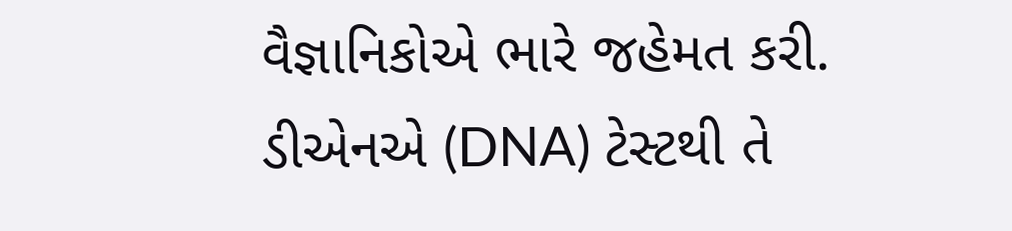વૈજ્ઞાનિકોએ ભારે જહેમત કરી. ડીએનએ (DNA) ટેસ્ટથી તે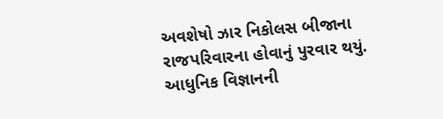અવશેષો ઝાર નિકોલસ બીજાના રાજપરિવારના હોવાનું પુરવાર થયું. આધુનિક વિજ્ઞાનની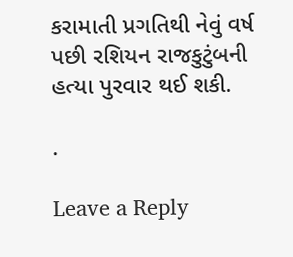કરામાતી પ્રગતિથી નેવું વર્ષ પછી રશિયન રાજકુટુંબની હત્યા પુરવાર થઈ શકી.

.

Leave a Reply